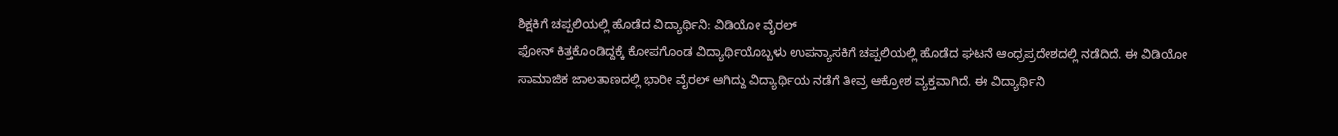ಶಿಕ್ಷಕಿಗೆ ಚಪ್ಪಲಿಯಲ್ಲಿ ಹೊಡೆದ ವಿದ್ಯಾರ್ಥಿನಿ: ವಿಡಿಯೋ ವೈರಲ್
ಫೋನ್ ಕಿತ್ತಕೊಂಡಿದ್ದಕ್ಕೆ ಕೋಪಗೊಂಡ ವಿದ್ಯಾರ್ಥಿಯೊಬ್ಬಳು ಉಪನ್ಯಾಸಕಿಗೆ ಚಪ್ಪಲಿಯಲ್ಲಿ ಹೊಡೆದ ಘಟನೆ ಆಂಧ್ರಪ್ರದೇಶದಲ್ಲಿ ನಡೆದಿದೆ. ಈ ವಿಡಿಯೋ ಸಾಮಾಜಿಕ ಜಾಲತಾಣದಲ್ಲಿ ಭಾರೀ ವೈರಲ್ ಆಗಿದ್ದು ವಿದ್ಯಾರ್ಥಿಯ ನಡೆಗೆ ತೀವ್ರ ಆಕ್ರೋಶ ವ್ಯಕ್ತವಾಗಿದೆ. ಈ ವಿದ್ಯಾರ್ಥಿನಿ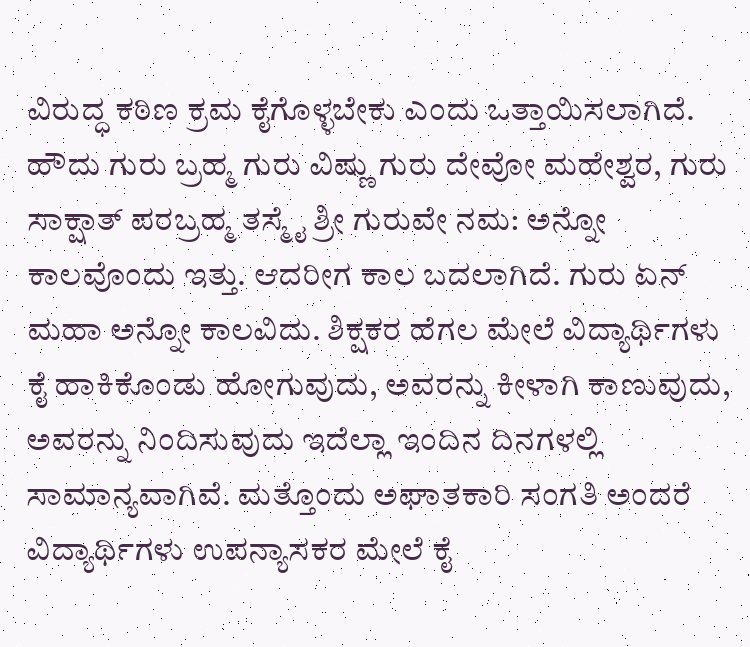ವಿರುದ್ಧ ಕಠಿಣ ಕ್ರಮ ಕೈಗೊಳ್ಳಬೇಕು ಎಂದು ಒತ್ತಾಯಿಸಲಾಗಿದೆ.
ಹೌದು ಗುರು ಬ್ರಹ್ಮ ಗುರು ವಿಷ್ಣು ಗುರು ದೇವೋ ಮಹೇಶ್ವರ, ಗುರು ಸಾಕ್ಷಾತ್ ಪರಬ್ರಹ್ಮ ತಸ್ಮೈ ಶ್ರೀ ಗುರುವೇ ನಮ: ಅನ್ನೋ ಕಾಲವೊಂದು ಇತ್ತು. ಆದರೀಗ ಕಾಲ ಬದಲಾಗಿದೆ. ಗುರು ಏನ್ ಮಹಾ ಅನ್ನೋ ಕಾಲವಿದು. ಶಿಕ್ಷಕರ ಹೆಗಲ ಮೇಲೆ ವಿದ್ಯಾರ್ಥಿಗಳು ಕೈ ಹಾಕಿಕೊಂಡು ಹೋಗುವುದು, ಅವರನ್ನು ಕೀಳಾಗಿ ಕಾಣುವುದು, ಅವರನ್ನು ನಿಂದಿಸುವುದು ಇದೆಲ್ಲಾ ಇಂದಿನ ದಿನಗಳಲ್ಲಿ ಸಾಮಾನ್ಯವಾಗಿವೆ. ಮತ್ತೊಂದು ಅಘಾತಕಾರಿ ಸಂಗತಿ ಅಂದರೆ ವಿದ್ಯಾರ್ಥಿಗಳು ಉಪನ್ಯಾಸಕರ ಮೇಲೆ ಕೈ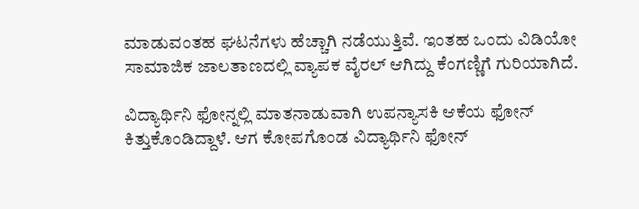ಮಾಡುವಂತಹ ಘಟನೆಗಳು ಹೆಚ್ಚಾಗಿ ನಡೆಯುತ್ತಿವೆ. ಇಂತಹ ಒಂದು ವಿಡಿಯೋ ಸಾಮಾಜಿಕ ಜಾಲತಾಣದಲ್ಲಿ ವ್ಯಾಪಕ ವೈರಲ್ ಆಗಿದ್ದು ಕೆಂಗಣ್ಣಿಗೆ ಗುರಿಯಾಗಿದೆ.

ವಿದ್ಯಾರ್ಥಿನಿ ಫೋನ್ನಲ್ಲಿ ಮಾತನಾಡುವಾಗಿ ಉಪನ್ಯಾಸಕಿ ಆಕೆಯ ಫೋನ್ ಕಿತ್ತುಕೊಂಡಿದ್ದಾಳೆ. ಆಗ ಕೋಪಗೊಂಡ ವಿದ್ಯಾರ್ಥಿನಿ ಫೋನ್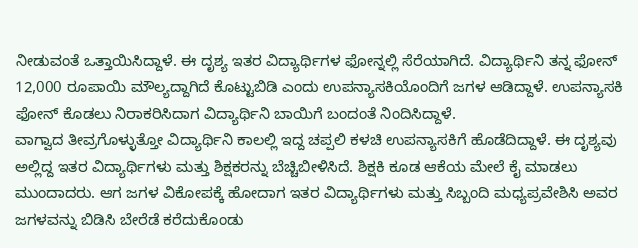ನೀಡುವಂತೆ ಒತ್ತಾಯಿಸಿದ್ದಾಳೆ. ಈ ದೃಶ್ಯ ಇತರ ವಿದ್ಯಾರ್ಥಿಗಳ ಫೋನ್ನಲ್ಲಿ ಸೆರೆಯಾಗಿದೆ. ವಿದ್ಯಾರ್ಥಿನಿ ತನ್ನ ಫೋನ್ 12,000 ರೂಪಾಯಿ ಮೌಲ್ಯದ್ದಾಗಿದೆ ಕೊಟ್ಟುಬಿಡಿ ಎಂದು ಉಪನ್ಯಾಸಕಿಯೊಂದಿಗೆ ಜಗಳ ಆಡಿದ್ದಾಳೆ. ಉಪನ್ಯಾಸಕಿ ಫೋನ್ ಕೊಡಲು ನಿರಾಕರಿಸಿದಾಗ ವಿದ್ಯಾರ್ಥಿನಿ ಬಾಯಿಗೆ ಬಂದಂತೆ ನಿಂದಿಸಿದ್ದಾಳೆ.
ವಾಗ್ವಾದ ತೀವ್ರಗೊಳ್ಳುತ್ತೋ ವಿದ್ಯಾರ್ಥಿನಿ ಕಾಲಲ್ಲಿ ಇದ್ದ ಚಪ್ಪಲಿ ಕಳಚಿ ಉಪನ್ಯಾಸಕಿಗೆ ಹೊಡೆದಿದ್ದಾಳೆ. ಈ ದೃಶ್ಯವು ಅಲ್ಲಿದ್ದ ಇತರ ವಿದ್ಯಾರ್ಥಿಗಳು ಮತ್ತು ಶಿಕ್ಷಕರನ್ನು ಬೆಚ್ಚಿಬೀಳಿಸಿದೆ. ಶಿಕ್ಷಕಿ ಕೂಡ ಆಕೆಯ ಮೇಲೆ ಕೈ ಮಾಡಲು ಮುಂದಾದರು. ಆಗ ಜಗಳ ವಿಕೋಪಕ್ಕೆ ಹೋದಾಗ ಇತರ ವಿದ್ಯಾರ್ಥಿಗಳು ಮತ್ತು ಸಿಬ್ಬಂದಿ ಮಧ್ಯಪ್ರವೇಶಿಸಿ ಅವರ ಜಗಳವನ್ನು ಬಿಡಿಸಿ ಬೇರೆಡೆ ಕರೆದುಕೊಂಡು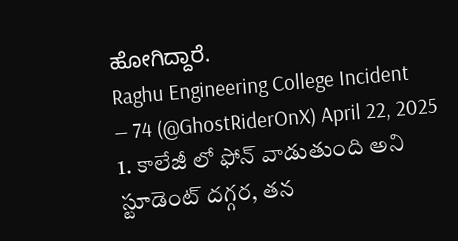ಹೋಗಿದ್ದಾರೆ.
Raghu Engineering College Incident
— 74 (@GhostRiderOnX) April 22, 2025
1. కాలేజీ లో ఫోన్ వాడుతుంది అని స్టూడెంట్ దగ్గర, తన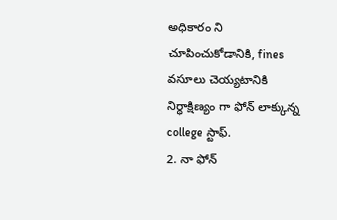అధికారం ని చూపించుకోడానికి, fines వసూలు చెయ్యటానికి నిర్ధాక్షిణ్యం గా ఫోన్ లాక్కున్న college స్టాఫ్.
2. నా ఫోన్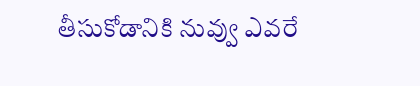తీసుకోడానికి నువ్వు ఎవరే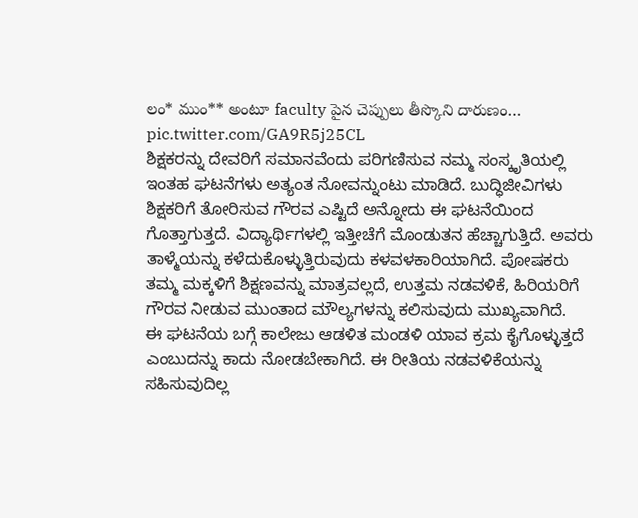లం* ముం** అంటూ faculty పైన చెప్పులు తీస్కొని దారుణం… pic.twitter.com/GA9R5j25CL
ಶಿಕ್ಷಕರನ್ನು ದೇವರಿಗೆ ಸಮಾನವೆಂದು ಪರಿಗಣಿಸುವ ನಮ್ಮ ಸಂಸ್ಕೃತಿಯಲ್ಲಿ ಇಂತಹ ಘಟನೆಗಳು ಅತ್ಯಂತ ನೋವನ್ನುಂಟು ಮಾಡಿದೆ. ಬುದ್ಧಿಜೀವಿಗಳು ಶಿಕ್ಷಕರಿಗೆ ತೋರಿಸುವ ಗೌರವ ಎಷ್ಟಿದೆ ಅನ್ನೋದು ಈ ಘಟನೆಯಿಂದ ಗೊತ್ತಾಗುತ್ತದೆ. ವಿದ್ಯಾರ್ಥಿಗಳಲ್ಲಿ ಇತ್ತೀಚೆಗೆ ಮೊಂಡುತನ ಹೆಚ್ಚಾಗುತ್ತಿದೆ. ಅವರು ತಾಳ್ಮೆಯನ್ನು ಕಳೆದುಕೊಳ್ಳುತ್ತಿರುವುದು ಕಳವಳಕಾರಿಯಾಗಿದೆ. ಪೋಷಕರು ತಮ್ಮ ಮಕ್ಕಳಿಗೆ ಶಿಕ್ಷಣವನ್ನು ಮಾತ್ರವಲ್ಲದೆ, ಉತ್ತಮ ನಡವಳಿಕೆ, ಹಿರಿಯರಿಗೆ ಗೌರವ ನೀಡುವ ಮುಂತಾದ ಮೌಲ್ಯಗಳನ್ನು ಕಲಿಸುವುದು ಮುಖ್ಯವಾಗಿದೆ.
ಈ ಘಟನೆಯ ಬಗ್ಗೆ ಕಾಲೇಜು ಆಡಳಿತ ಮಂಡಳಿ ಯಾವ ಕ್ರಮ ಕೈಗೊಳ್ಳುತ್ತದೆ ಎಂಬುದನ್ನು ಕಾದು ನೋಡಬೇಕಾಗಿದೆ. ಈ ರೀತಿಯ ನಡವಳಿಕೆಯನ್ನು ಸಹಿಸುವುದಿಲ್ಲ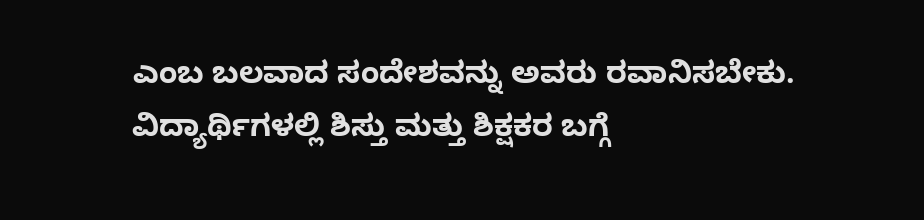ಎಂಬ ಬಲವಾದ ಸಂದೇಶವನ್ನು ಅವರು ರವಾನಿಸಬೇಕು. ವಿದ್ಯಾರ್ಥಿಗಳಲ್ಲಿ ಶಿಸ್ತು ಮತ್ತು ಶಿಕ್ಷಕರ ಬಗ್ಗೆ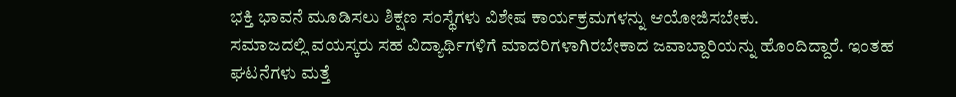ಭಕ್ತಿ ಭಾವನೆ ಮೂಡಿಸಲು ಶಿಕ್ಷಣ ಸಂಸ್ಥೆಗಳು ವಿಶೇಷ ಕಾರ್ಯಕ್ರಮಗಳನ್ನು ಆಯೋಜಿಸಬೇಕು.
ಸಮಾಜದಲ್ಲಿ ವಯಸ್ಕರು ಸಹ ವಿದ್ಯಾರ್ಥಿಗಳಿಗೆ ಮಾದರಿಗಳಾಗಿರಬೇಕಾದ ಜವಾಬ್ದಾರಿಯನ್ನು ಹೊಂದಿದ್ದಾರೆ. ಇಂತಹ ಘಟನೆಗಳು ಮತ್ತೆ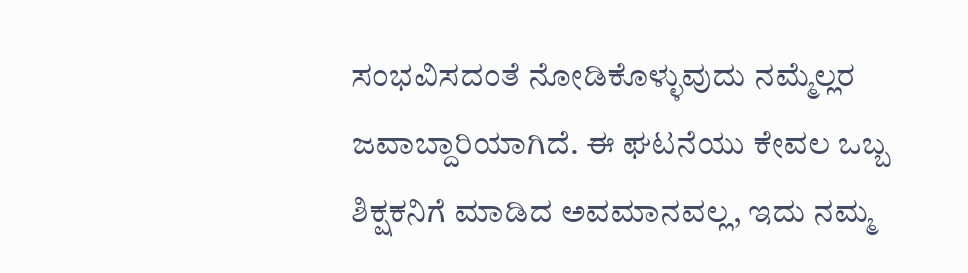ಸಂಭವಿಸದಂತೆ ನೋಡಿಕೊಳ್ಳುವುದು ನಮ್ಮೆಲ್ಲರ ಜವಾಬ್ದಾರಿಯಾಗಿದೆ. ಈ ಘಟನೆಯು ಕೇವಲ ಒಬ್ಬ ಶಿಕ್ಷಕನಿಗೆ ಮಾಡಿದ ಅವಮಾನವಲ್ಲ, ಇದು ನಮ್ಮ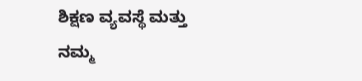ಶಿಕ್ಷಣ ವ್ಯವಸ್ಥೆ ಮತ್ತು ನಮ್ಮ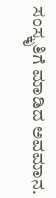ಸಂಸ್ಕೃತಿಗೆ ಮಾಡಿದ ಅವಮಾನ.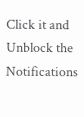Click it and Unblock the Notifications